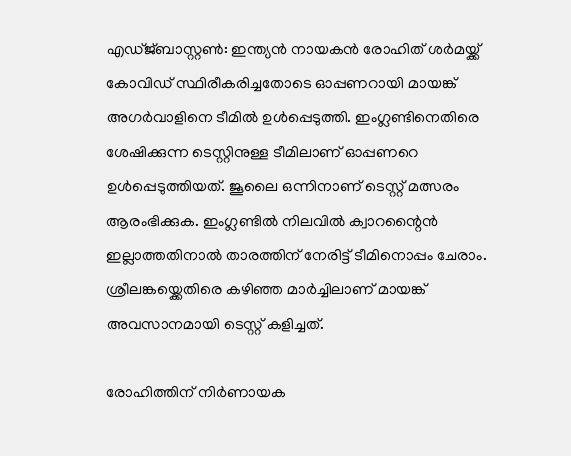എഡ്ജ്ബാസ്റ്റൺ: ഇന്ത്യൻ നായകൻ രോഹിത് ശർമയ്ക്ക് കോവിഡ് സ്ഥിരീകരിച്ചതോടെ ഓപ്പണറായി മായങ്ക് അഗർവാളിനെ ടീമിൽ ഉൾപ്പെടുത്തി. ഇംഗ്ലണ്ടിനെതിരെ ശേഷിക്കുന്ന ടെസ്റ്റിനുള്ള ടീമിലാണ് ഓപ്പണറെ ഉൾപ്പെടുത്തിയത്. ജൂലൈ ഒന്നിനാണ് ടെസ്റ്റ് മത്സരം ആരംഭിക്കുക. ഇംഗ്ലണ്ടിൽ നിലവിൽ ക്വാറന്റൈൻ ഇല്ലാത്തതിനാൽ താരത്തിന് നേരിട്ട് ടീമിനൊപ്പം ചേരാം. ശ്രീലങ്കയ്ക്കെതിരെ കഴിഞ്ഞ മാർച്ചിലാണ് മായങ്ക് അവസാനമായി ടെസ്റ്റ് കളിച്ചത്.

രോഹിത്തിന് നിർണായക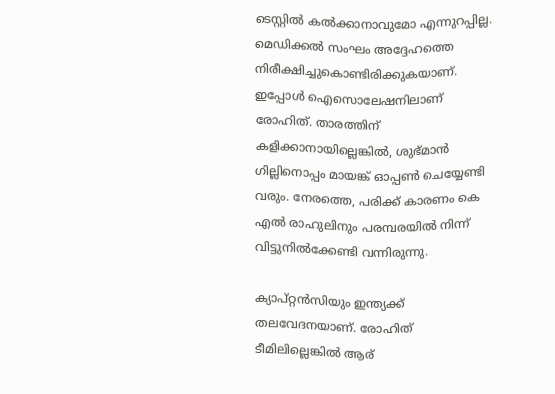ടെസ്റ്റിൽ കൽക്കാനാവുമോ എന്നുറപ്പില്ല. മെഡിക്കൽ സംഘം അദ്ദേഹത്തെ നിരീക്ഷിച്ചുകൊണ്ടിരിക്കുകയാണ്. ഇപ്പോൾ ഐസൊലേഷനിലാണ് രോഹിത്. താരത്തിന് കളിക്കാനായില്ലെങ്കിൽ, ശുഭ്മാൻ ഗില്ലിനൊപ്പം മായങ്ക് ഓപ്പൺ ചെയ്യേണ്ടി വരും. നേരത്തെ, പരിക്ക് കാരണം കെ എൽ രാഹുലിനും പരമ്പരയിൽ നിന്ന് വിട്ടുനിൽക്കേണ്ടി വന്നിരുന്നു.

ക്യാപ്റ്റൻസിയും ഇന്ത്യക്ക് തലവേദനയാണ്. രോഹിത് ടീമിലില്ലെങ്കിൽ ആര്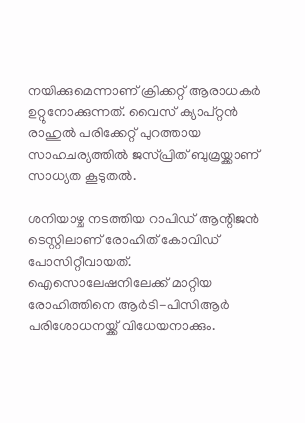നയിക്കുമെന്നാണ് ക്രിക്കറ്റ് ആരാധകർ ഉറ്റുനോക്കുന്നത്. വൈസ് ക്യാപ്റ്റൻ രാഹുൽ പരിക്കേറ്റ് പുറത്തായ സാഹചര്യത്തിൽ ജസ്പ്രിത് ബുമ്രയ്ക്കാണ് സാധ്യത കൂടുതൽ.

ശനിയാഴ്ച നടത്തിയ റാപിഡ് ആന്റിജൻ ടെസ്റ്റിലാണ് രോഹിത് കോവിഡ് പോസിറ്റീവായത്. ഐസൊലേഷനിലേക്ക് മാറ്റിയ രോഹിത്തിനെ ആർടി-പിസിആർ പരിശോധനയ്ക്ക് വിധേയനാക്കും.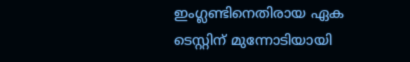ഇംഗ്ലണ്ടിനെതിരായ ഏക ടെസ്റ്റിന് മുന്നോടിയായി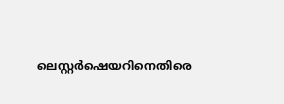ലെസ്റ്റർഷെയറിനെതിരെ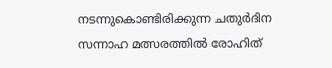നടന്നുകൊണ്ടിരിക്കുന്ന ചതുർദിന സന്നാഹ മത്സരത്തിൽ രോഹിത്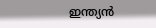ഇന്ത്യൻ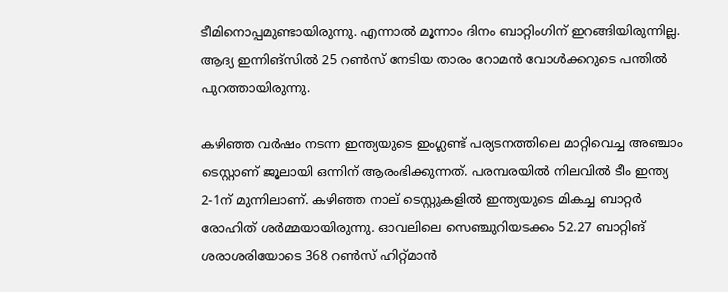ടീമിനൊപ്പമുണ്ടായിരുന്നു. എന്നാൽ മൂന്നാം ദിനം ബാറ്റിംഗിന് ഇറങ്ങിയിരുന്നില്ല. ആദ്യ ഇന്നിങ്‌സിൽ 25 റൺസ് നേടിയ താരം റോമൻ വോൾക്കറുടെ പന്തിൽ പുറത്തായിരുന്നു.

കഴിഞ്ഞ വർഷം നടന്ന ഇന്ത്യയുടെ ഇംഗ്ലണ്ട് പര്യടനത്തിലെ മാറ്റിവെച്ച അഞ്ചാം ടെസ്റ്റാണ് ജൂലായി ഒന്നിന് ആരംഭിക്കുന്നത്. പരമ്പരയിൽ നിലവിൽ ടീം ഇന്ത്യ 2-1ന് മുന്നിലാണ്. കഴിഞ്ഞ നാല് ടെസ്റ്റുകളിൽ ഇന്ത്യയുടെ മികച്ച ബാറ്റർ രോഹിത് ശർമ്മയായിരുന്നു. ഓവലിലെ സെഞ്ചുറിയടക്കം 52.27 ബാറ്റിങ് ശരാശരിയോടെ 368 റൺസ് ഹിറ്റ്മാൻ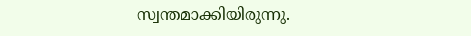സ്വന്തമാക്കിയിരുന്നു.